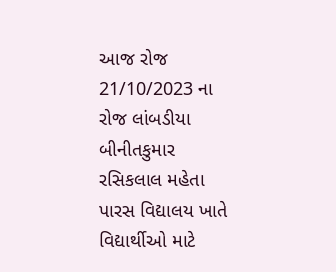આજ રોજ 21/10/2023 ના રોજ લાંબડીયા બીનીતકુમાર રસિકલાલ મહેતા પારસ વિદ્યાલય ખાતે વિદ્યાર્થીઓ માટે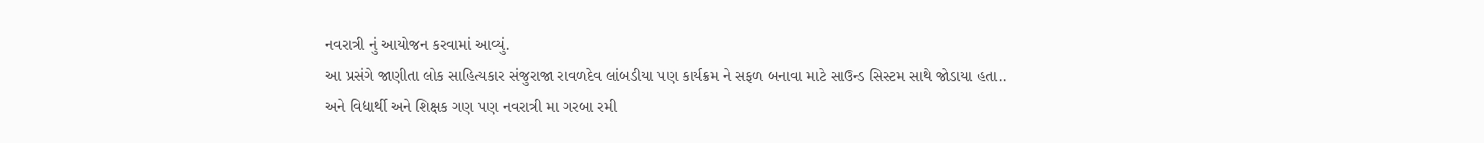નવરાત્રી નું આયોજન કરવામાં આવ્યું.
આ પ્રસંગે જાણીતા લોક સાહિત્યકાર સંજુરાજા રાવળદેવ લાંબડીયા પણ કાર્યક્રમ ને સફળ બનાવા માટે સાઉન્ડ સિસ્ટમ સાથે જોડાયા હતા..
અને વિદ્યાર્થી અને શિક્ષક ગણ પણ નવરાત્રી મા ગરબા રમી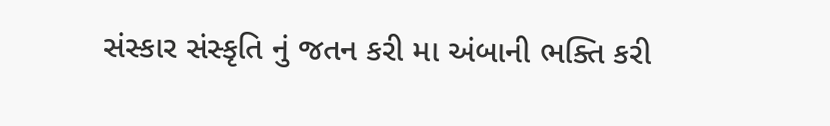સંસ્કાર સંસ્કૃતિ નું જતન કરી મા અંબાની ભક્તિ કરી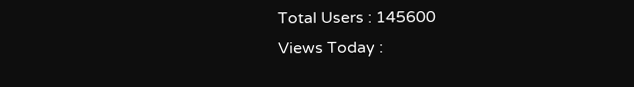Total Users : 145600
Views Today :